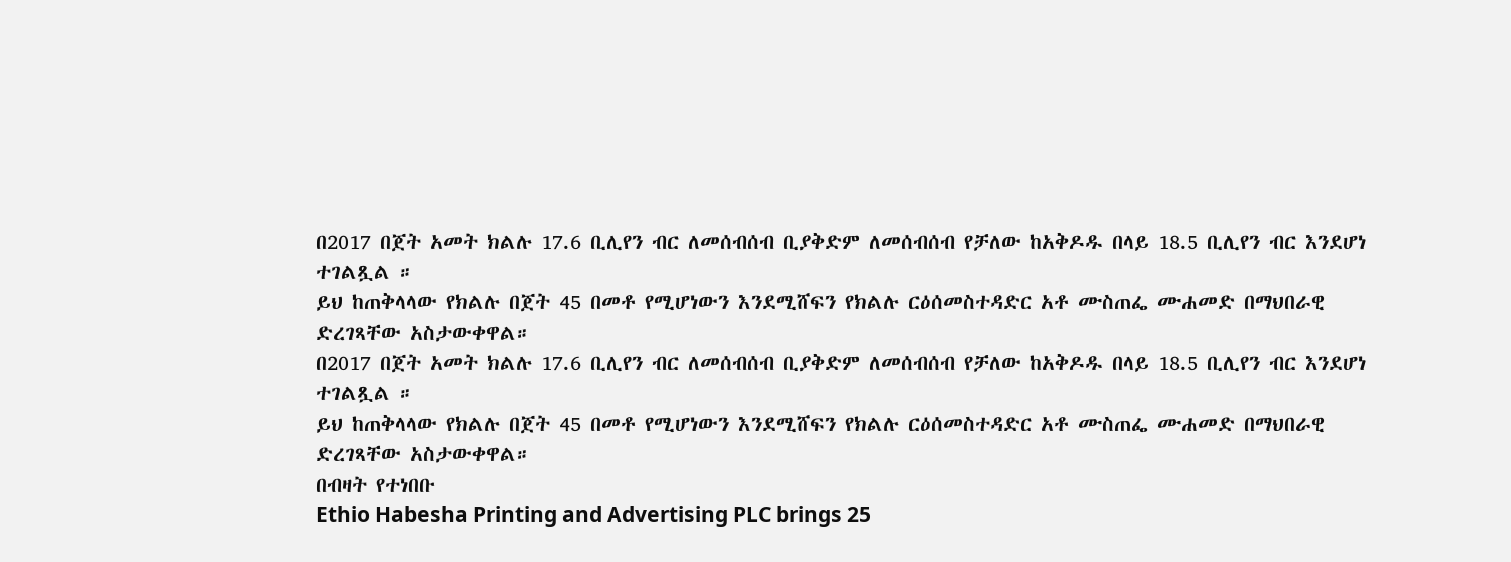በ2017 በጀት አመት ክልሉ 17.6 ቢሊየን ብር ለመሰብሰብ ቢያቅድም ለመሰብሰብ የቻለው ከአቅዶዱ በላይ 18.5 ቢሊየን ብር እንደሆነ ተገልጿል ።
ይህ ከጠቅላላው የክልሉ በጀት 45 በመቶ የሚሆነውን እንደሚሸፍን የክልሉ ርዕሰመስተዳድር አቶ ሙስጠፌ ሙሐመድ በማህበራዊ ድረገጻቸው አስታውቀዋል።
በ2017 በጀት አመት ክልሉ 17.6 ቢሊየን ብር ለመሰብሰብ ቢያቅድም ለመሰብሰብ የቻለው ከአቅዶዱ በላይ 18.5 ቢሊየን ብር እንደሆነ ተገልጿል ።
ይህ ከጠቅላላው የክልሉ በጀት 45 በመቶ የሚሆነውን እንደሚሸፍን የክልሉ ርዕሰመስተዳድር አቶ ሙስጠፌ ሙሐመድ በማህበራዊ ድረገጻቸው አስታውቀዋል።
በብዛት የተነበቡ
Ethio Habesha Printing and Advertising PLC brings 25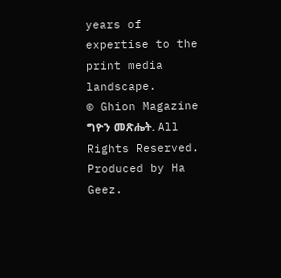years of expertise to the print media landscape.
© Ghion Magazine ግዮን መጽሔት. All Rights Reserved.
Produced by Ha Geez.